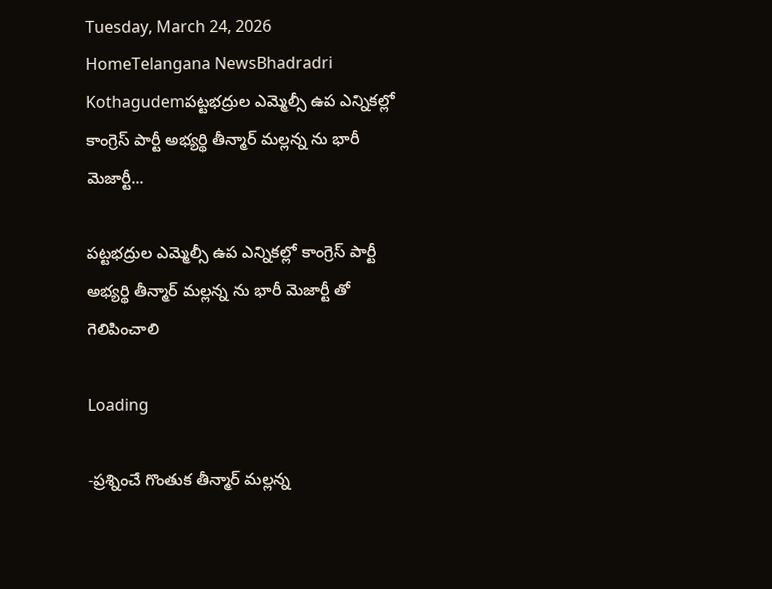Tuesday, March 24, 2026
HomeTelangana NewsBhadradri Kothagudemపట్టభద్రుల ఎమ్మెల్సీ ఉప ఎన్నికల్లో కాంగ్రెస్ పార్టీ అభ్యర్థి తీన్మార్ మల్లన్న ను భారీ మెజార్టీ...

పట్టభద్రుల ఎమ్మెల్సీ ఉప ఎన్నికల్లో కాంగ్రెస్ పార్టీ అభ్యర్థి తీన్మార్ మల్లన్న ను భారీ మెజార్టీ తో గెలిపించాలి

Loading

-ప్రశ్నించే గొంతుక తీన్మార్ మల్లన్న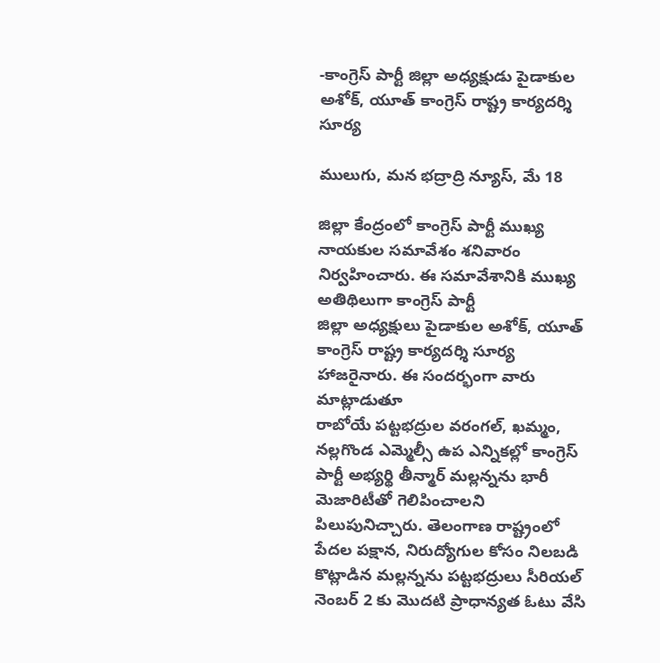-కాంగ్రెస్ పార్టీ జిల్లా అధ్యక్షుడు పైడాకుల అశోక్, యూత్ కాంగ్రెస్ రాష్ట్ర కార్యదర్శి సూర్య

ములుగు, మన భద్రాద్రి న్యూస్, మే 18

జిల్లా కేంద్రంలో కాంగ్రెస్ పార్టీ ముఖ్య నాయకుల సమావేశం శనివారం నిర్వహించారు. ఈ సమావేశానికి ముఖ్య అతిథిలుగా కాంగ్రెస్ పార్టీ
జిల్లా అధ్యక్షులు పైడాకుల అశోక్, యూత్ కాంగ్రెస్ రాష్ట్ర కార్యదర్శి సూర్య హాజరైనారు. ఈ సందర్భంగా వారు మాట్లాడుతూ
రాబోయే పట్టభద్రుల వరంగల్, ఖమ్మం, నల్లగొండ ఎమ్మెల్సీ ఉప ఎన్నికల్లో కాంగ్రెస్ పార్టీ అభ్యర్థి తీన్మార్ మల్లన్నను భారీ మెజారిటీతో గెలిపించాలని పిలుపునిచ్చారు. తెలంగాణ రాష్ట్రంలో పేదల పక్షాన, నిరుద్యోగుల కోసం నిలబడి కొట్లాడిన మల్లన్నను పట్టభద్రులు సీరియల్ నెంబర్ 2 కు మొదటి ప్రాధాన్యత ఓటు వేసి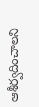ఆశీర్వదించాలని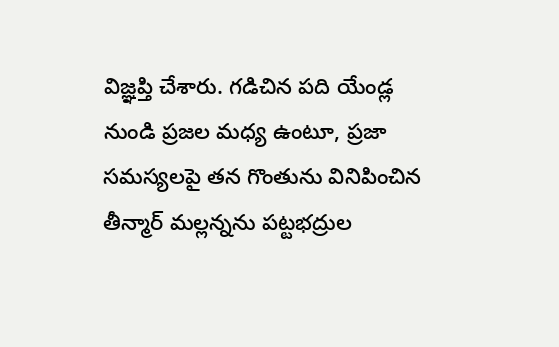విజ్ఞప్తి చేశారు. గడిచిన పది యేండ్ల నుండి ప్రజల మధ్య ఉంటూ, ప్రజా సమస్యలపై తన గొంతును వినిపించిన తీన్మార్ మల్లన్నను పట్టభద్రుల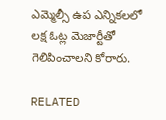ఎమ్మెల్సీ ఉప ఎన్నికలలో లక్ష ఓట్ల మెజార్టీతో గెలిపించాలని కోరారు.

RELATED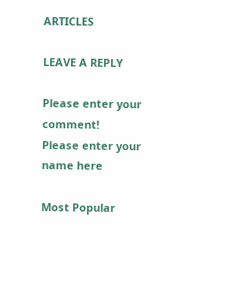ARTICLES

LEAVE A REPLY

Please enter your comment!
Please enter your name here

Most Popular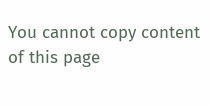You cannot copy content of this page